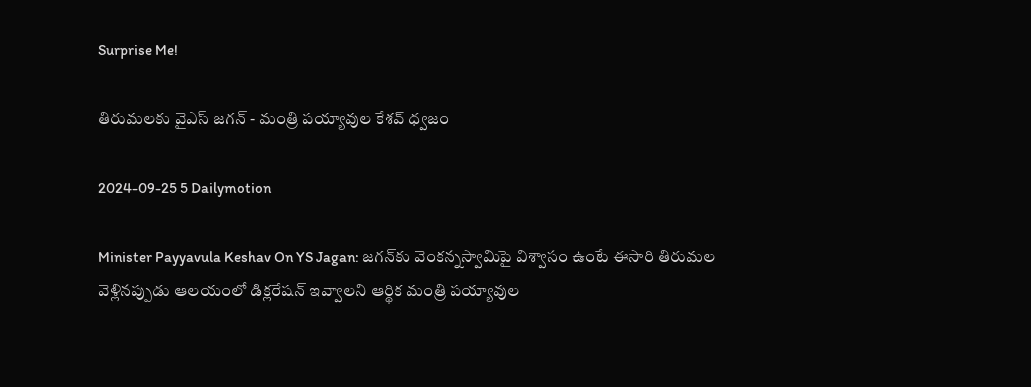Surprise Me!

తిరుమలకు వైఎస్ జగన్ - మంత్రి పయ్యావుల కేశవ్ ధ్వజం

2024-09-25 5 Dailymotion

Minister Payyavula Keshav On YS Jagan: జగన్‌కు వెంకన్నస్వామిపై విశ్వాసం ఉంటే ఈసారి తిరుమల వెళ్లినప్పుడు ఆలయంలో డిక్లరేషన్‌ ఇవ్వాలని ఆర్థిక మంత్రి పయ్యావుల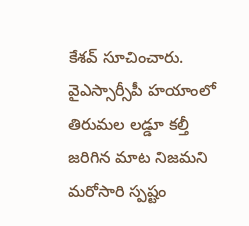కేశవ్‌ సూచించారు. వైఎస్సార్సీపీ హయాంలో తిరుమల లడ్డూ కల్తీ జరిగిన మాట నిజమని మరోసారి స్పష్టం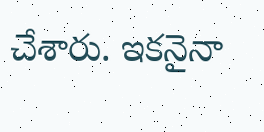చేశారు. ఇకనైనా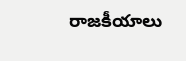రాజకీయాలు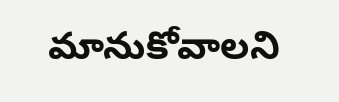మానుకోవాలని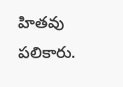హితవు పలికారు.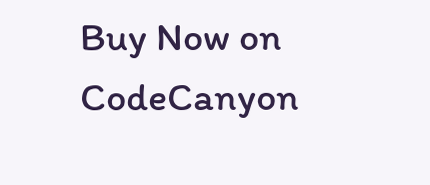Buy Now on CodeCanyon